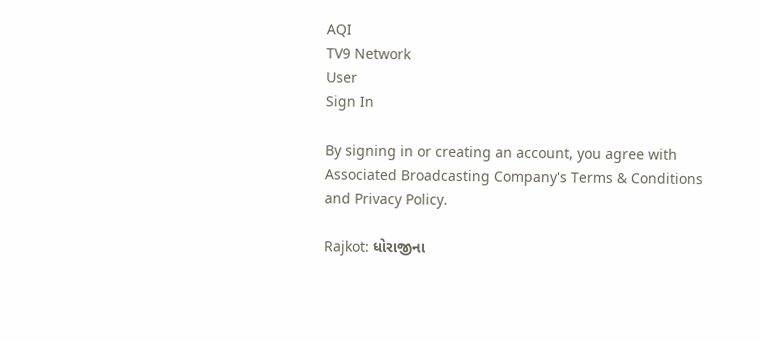AQI
TV9 Network
User
Sign In

By signing in or creating an account, you agree with Associated Broadcasting Company's Terms & Conditions and Privacy Policy.

Rajkot: ધોરાજીના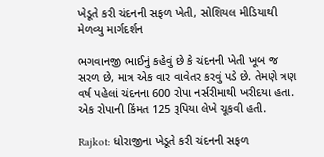ખેડૂતે કરી ચંદનની સફળ ખેતી, સોશિયલ મીડિયાથી મેળવ્યુ માર્ગદર્શન

ભગવાનજી ભાઈનું કહેવું છે કે ચંદનની ખેતી ખૂબ જ સરળ છે, માત્ર એક વાર વાવેતર કરવું પડે છે. તેમણે ત્રણ વર્ષ પહેલાં ચંદનના 600 રોપા નર્સરીમાથી ખરીદયા હતા. એક રોપાની કિંમત 125 રૂપિયા લેખે ચૂકવી હતી.

Rajkot: ધોરાજીના ખેડૂતે કરી ચંદનની સફળ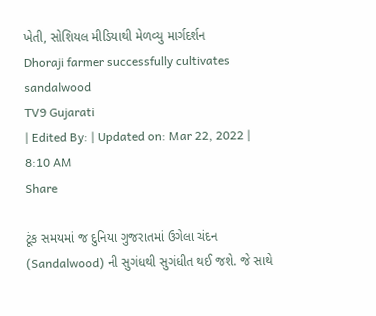ખેતી, સોશિયલ મીડિયાથી મેળવ્યુ માર્ગદર્શન
Dhoraji farmer successfully cultivates sandalwood
TV9 Gujarati
| Edited By: | Updated on: Mar 22, 2022 | 8:10 AM
Share

ટૂંક સમયમાં જ દુનિયા ગુજરાતમાં ઉગેલા ચંદન (Sandalwood) ની સુગંધથી સુગંધીત થઈ જશે. જે સાથે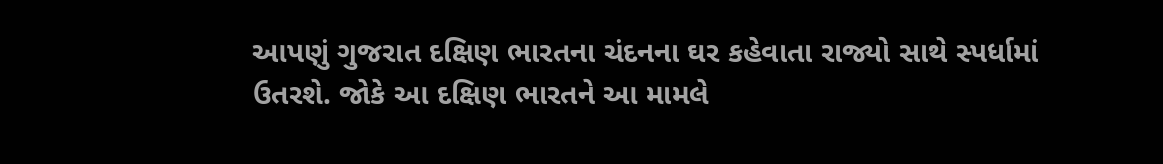આપણું ગુજરાત દક્ષિણ ભારતના ચંદનના ઘર કહેવાતા રાજ્યો સાથે સ્પર્ધામાં ઉતરશે. જોકે આ દક્ષિણ ભારતને આ મામલે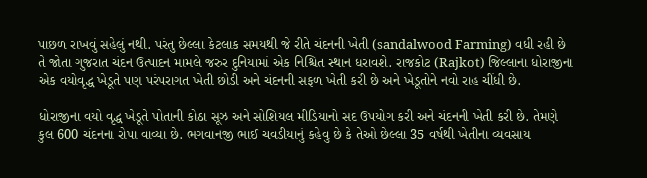પાછળ રાખવું સહેલું નથી. પરંતુ છેલ્લા કેટલાક સમયથી જે રીતે ચંદનની ખેતી (sandalwood Farming) વધી રહી છે તે જોતા ગુજરાત ચંદન ઉત્પાદન મામલે જરુર દુનિયામાં એક નિશ્ચિત સ્થાન ધરાવશે. રાજકોટ (Rajkot) જિલ્લાના ધોરાજીના એક વયોવૃદ્ધ ખેડૂતે પણ પરંપરાગત ખેતી છોડી અને ચંદનની સફળ ખેતી કરી છે અને ખેડૂતોને નવો રાહ ચીંધી છે.

ધોરાજીના વયો વૃદ્ધ ખેડૂતે પોતાની કોઠા સૂઝ અને સોશિયલ મીડિયાનો સદ ઉપયોગ કરી અને ચંદનની ખેતી કરી છે. તેમણે કુલ 600 ચંદનના રોપા વાવ્યા છે. ભગવાનજી ભાઈ ચવડીયાનું કહેવુ છે કે તેઓ છેલ્લા 35 વર્ષથી ખેતીના વ્યવસાય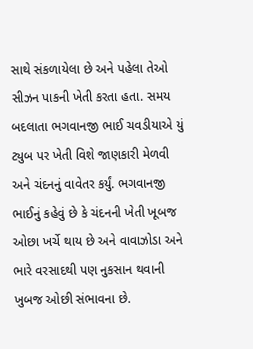સાથે સંકળાયેલા છે અને પહેલા તેઓ સીઝન પાકની ખેતી કરતા હતા. સમય બદલાતા ભગવાનજી ભાઈ ચવડીયાએ યું ટ્યુબ પર ખેતી વિશે જાણકારી મેળવી અને ચંદનનું વાવેતર કર્યું. ભગવાનજી ભાઈનું કહેવું છે કે ચંદનની ખેતી ખૂબજ ઓછા ખર્ચે થાય છે અને વાવાઝોડા અને ભારે વરસાદથી પણ નુકસાન થવાની ખુબજ ઓછી સંભાવના છે.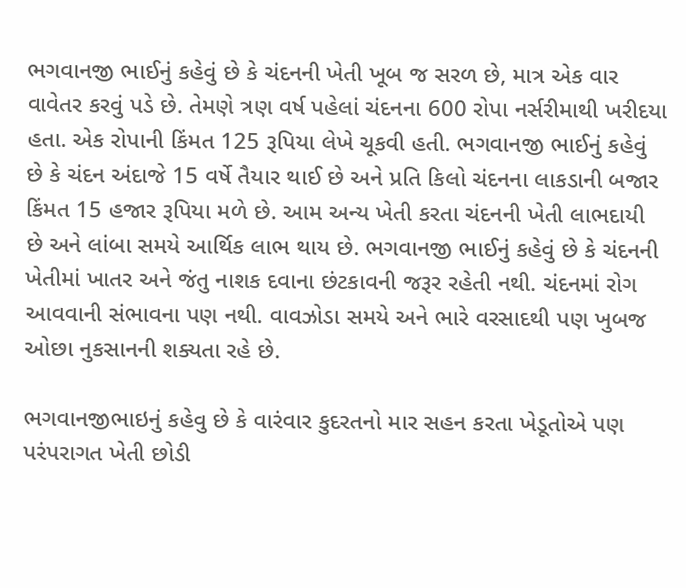ભગવાનજી ભાઈનું કહેવું છે કે ચંદનની ખેતી ખૂબ જ સરળ છે, માત્ર એક વાર વાવેતર કરવું પડે છે. તેમણે ત્રણ વર્ષ પહેલાં ચંદનના 600 રોપા નર્સરીમાથી ખરીદયા હતા. એક રોપાની કિંમત 125 રૂપિયા લેખે ચૂકવી હતી. ભગવાનજી ભાઈનું કહેવું છે કે ચંદન અંદાજે 15 વર્ષે તૈયાર થાઈ છે અને પ્રતિ કિલો ચંદનના લાકડાની બજાર કિંમત 15 હજાર રૂપિયા મળે છે. આમ અન્ય ખેતી કરતા ચંદનની ખેતી લાભદાયી છે અને લાંબા સમયે આર્થિક લાભ થાય છે. ભગવાનજી ભાઈનું કહેવું છે કે ચંદનની ખેતીમાં ખાતર અને જંતુ નાશક દવાના છંટકાવની જરૂર રહેતી નથી. ચંદનમાં રોગ આવવાની સંભાવના પણ નથી. વાવઝોડા સમયે અને ભારે વરસાદથી પણ ખુબજ ઓછા નુકસાનની શક્યતા રહે છે.

ભગવાનજીભાઇનું કહેવુ છે કે વારંવાર કુદરતનો માર સહન કરતા ખેડૂતોએ પણ પરંપરાગત ખેતી છોડી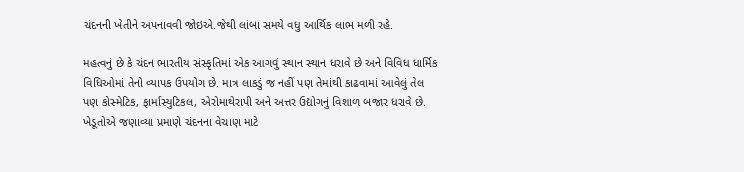ચંદનની ખેતીને અપનાવવી જોઇએ.જેથી લાંબા સમયે વધુ આર્થિક લાભ મળી રહે.

મહત્વનું છે કે ચંદન ભારતીય સંસ્કૃતિમાં એક આગવું સ્થાન સ્થાન ધરાવે છે અને વિવિધ ધાર્મિક વિધિઓમાં તેનો વ્યાપક ઉપયોગ છે. માત્ર લાકડું જ નહીં પણ તેમાંથી કાઢવામાં આવેલું તેલ પણ કોસ્મેટિક, ફાર્માસ્યુટિકલ, એરોમાથેરાપી અને અત્તર ઉદ્યોગનું વિશાળ બજાર ધરાવે છે. ખેડૂતોએ જણાવ્યા પ્રમાણે ચંદનના વેચાણ માટે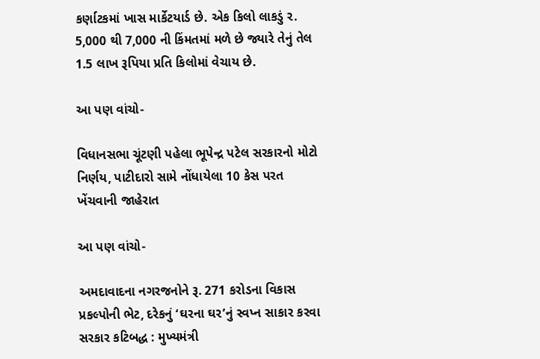કર્ણાટકમાં ખાસ માર્કેટયાર્ડ છે. એક કિલો લાકડું ર. 5,000 થી 7,000 ની કિંમતમાં મળે છે જ્યારે તેનું તેલ 1.5 લાખ રૂપિયા પ્રતિ કિલોમાં વેચાય છે.

આ પણ વાંચો-

વિધાનસભા ચૂંટણી પહેલા ભૂપેન્દ્ર પટેલ સરકારનો મોટો નિર્ણય, પાટીદારો સામે નોંધાયેલા 10 કેસ પરત ખેંચવાની જાહેરાત

આ પણ વાંચો-

અમદાવાદના નગરજનોને રૂ. 271 કરોડના વિકાસ પ્રકલ્પોની ભેટ, દરેકનું ‘ઘરના ઘર’નું સ્વપ્ન સાકાર કરવા સરકાર કટિબદ્ધ : મુખ્યમંત્રી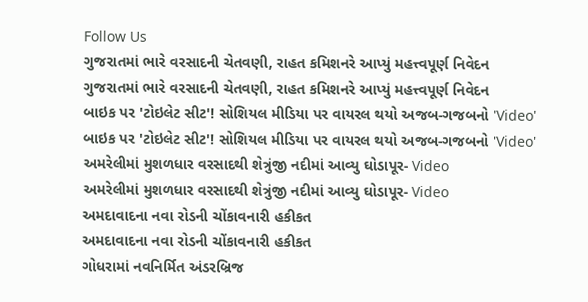Follow Us
ગુજરાતમાં ભારે વરસાદની ચેતવણી, રાહત કમિશનરે આપ્યું મહત્ત્વપૂર્ણ નિવેદન
ગુજરાતમાં ભારે વરસાદની ચેતવણી, રાહત કમિશનરે આપ્યું મહત્ત્વપૂર્ણ નિવેદન
બાઇક પર 'ટોઇલેટ સીટ'! સોશિયલ મીડિયા પર વાયરલ થયો અજબ-ગજબનો 'Video'
બાઇક પર 'ટોઇલેટ સીટ'! સોશિયલ મીડિયા પર વાયરલ થયો અજબ-ગજબનો 'Video'
અમરેલીમાં મુશળધાર વરસાદથી શેત્રુંજી નદીમાં આવ્યુ ઘોડાપૂર- Video
અમરેલીમાં મુશળધાર વરસાદથી શેત્રુંજી નદીમાં આવ્યુ ઘોડાપૂર- Video
અમદાવાદના નવા રોડની ચોંકાવનારી હકીકત
અમદાવાદના નવા રોડની ચોંકાવનારી હકીકત
ગોધરામાં નવનિર્મિત અંડરબ્રિજ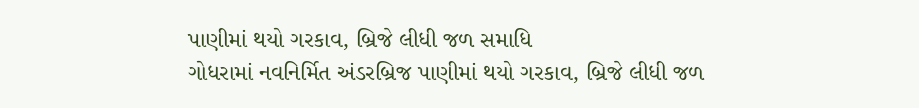પાણીમાં થયો ગરકાવ, બ્રિજે લીધી જળ સમાધિ
ગોધરામાં નવનિર્મિત અંડરબ્રિજ પાણીમાં થયો ગરકાવ, બ્રિજે લીધી જળ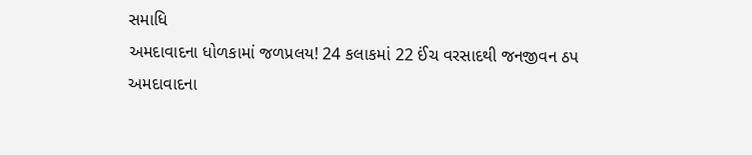સમાધિ
અમદાવાદના ધોળકામાં જળપ્રલય! 24 કલાકમાં 22 ઈંચ વરસાદથી જનજીવન ઠપ
અમદાવાદના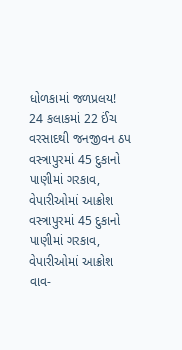ધોળકામાં જળપ્રલય! 24 કલાકમાં 22 ઈંચ વરસાદથી જનજીવન ઠપ
વસ્ત્રાપુરમાં 45 દુકાનો પાણીમાં ગરકાવ, વેપારીઓમાં આક્રોશ
વસ્ત્રાપુરમાં 45 દુકાનો પાણીમાં ગરકાવ, વેપારીઓમાં આક્રોશ
વાવ-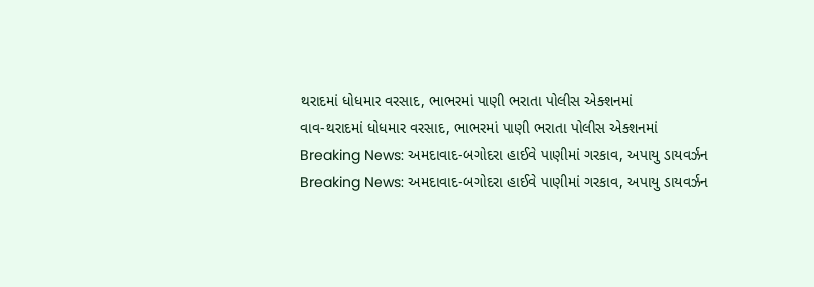થરાદમાં ધોધમાર વરસાદ, ભાભરમાં પાણી ભરાતા પોલીસ એક્શનમાં
વાવ-થરાદમાં ધોધમાર વરસાદ, ભાભરમાં પાણી ભરાતા પોલીસ એક્શનમાં
Breaking News: અમદાવાદ-બગોદરા હાઈવે પાણીમાં ગરકાવ, અપાયુ ડાયવર્ઝન
Breaking News: અમદાવાદ-બગોદરા હાઈવે પાણીમાં ગરકાવ, અપાયુ ડાયવર્ઝન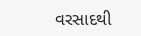વરસાદથી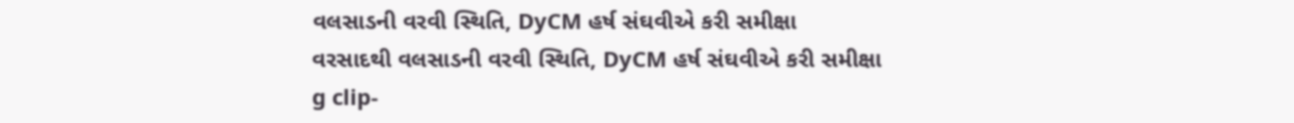વલસાડની વરવી સ્થિતિ, DyCM હર્ષ સંઘવીએ કરી સમીક્ષા
વરસાદથી વલસાડની વરવી સ્થિતિ, DyCM હર્ષ સંઘવીએ કરી સમીક્ષા
g clip-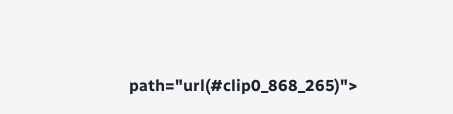path="url(#clip0_868_265)">